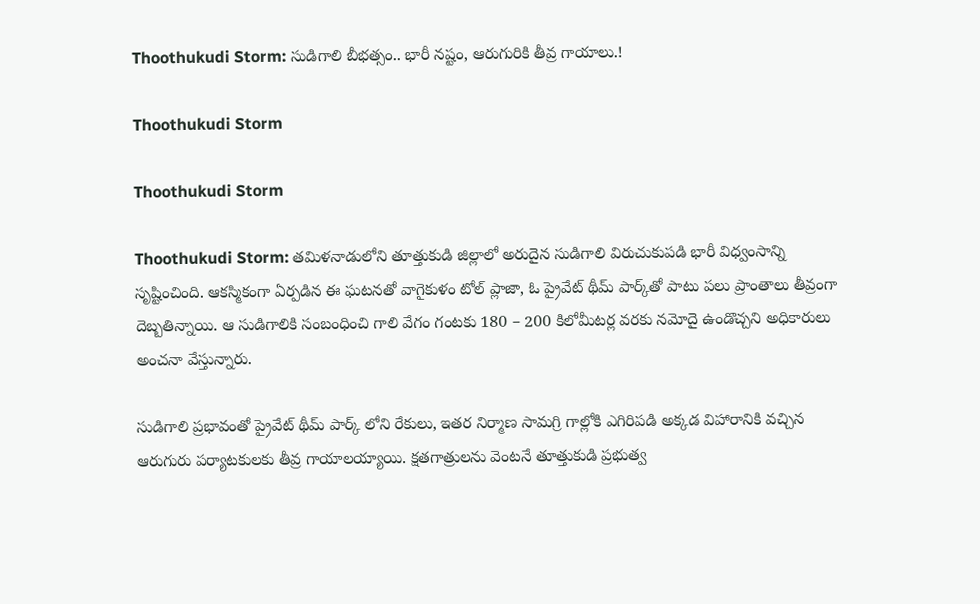Thoothukudi Storm: సుడిగాలి బీభత్సం.. భారీ నష్టం, ఆరుగురికి తీవ్ర గాయాలు.!

Thoothukudi Storm

Thoothukudi Storm

Thoothukudi Storm: తమిళనాడులోని తూత్తుకుడి జిల్లాలో అరుదైన సుడిగాలి విరుచుకుపడి భారీ విధ్వంసాన్ని సృష్టించింది. ఆకస్మికంగా ఏర్పడిన ఈ ఘటనతో వాగైకుళం టోల్ ప్లాజా, ఓ ప్రైవేట్ థీమ్ పార్క్‌తో పాటు పలు ప్రాంతాలు తీవ్రంగా దెబ్బతిన్నాయి. ఆ సుడిగాలికి సంబంధించి గాలి వేగం గంటకు 180 – 200 కిలోమీటర్ల వరకు నమోదై ఉండొచ్చని అధికారులు అంచనా వేస్తున్నారు.

సుడిగాలి ప్రభావంతో ప్రైవేట్ థీమ్ పార్క్‌ లోని రేకులు, ఇతర నిర్మాణ సామగ్రి గాల్లోకి ఎగిరిపడి అక్కడ విహారానికి వచ్చిన ఆరుగురు పర్యాటకులకు తీవ్ర గాయాలయ్యాయి. క్షతగాత్రులను వెంటనే తూత్తుకుడి ప్రభుత్వ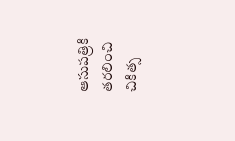ఆసుపత్రికి తరలించి చికిత్స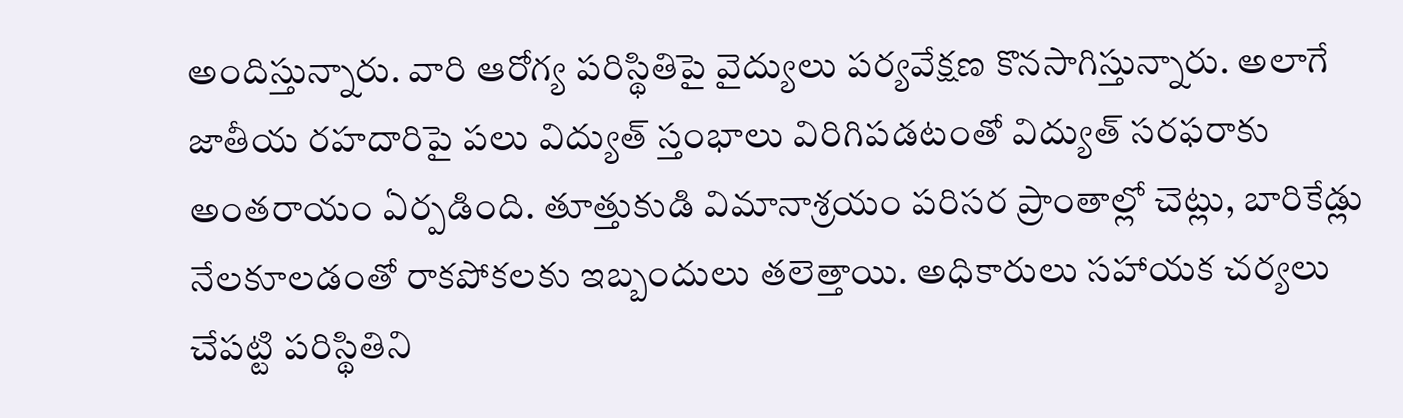అందిస్తున్నారు. వారి ఆరోగ్య పరిస్థితిపై వైద్యులు పర్యవేక్షణ కొనసాగిస్తున్నారు. అలాగే జాతీయ రహదారిపై పలు విద్యుత్ స్తంభాలు విరిగిపడటంతో విద్యుత్ సరఫరాకు అంతరాయం ఏర్పడింది. తూత్తుకుడి విమానాశ్రయం పరిసర ప్రాంతాల్లో చెట్లు, బారికేడ్లు నేలకూలడంతో రాకపోకలకు ఇబ్బందులు తలెత్తాయి. అధికారులు సహాయక చర్యలు చేపట్టి పరిస్థితిని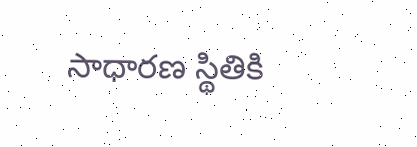సాధారణ స్థితికి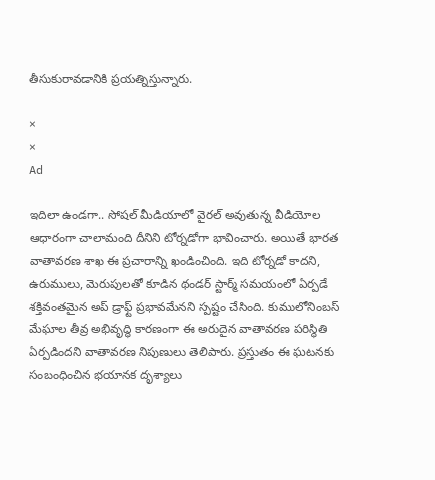తీసుకురావడానికి ప్రయత్నిస్తున్నారు.

×
×
Ad

ఇదిలా ఉండగా.. సోషల్ మీడియాలో వైరల్ అవుతున్న వీడియోల ఆధారంగా చాలామంది దీనిని టోర్నడోగా భావించారు. అయితే భారత వాతావరణ శాఖ ఈ ప్రచారాన్ని ఖండించింది. ఇది టోర్నడో కాదని, ఉరుములు, మెరుపులతో కూడిన థండర్‌ స్టార్మ్ సమయంలో ఏర్పడే శక్తివంతమైన అప్‌ డ్రాఫ్ట్ ప్రభావమేనని స్పష్టం చేసింది. కుములోనింబస్ మేఘాల తీవ్ర అభివృద్ధి కారణంగా ఈ అరుదైన వాతావరణ పరిస్థితి ఏర్పడిందని వాతావరణ నిపుణులు తెలిపారు. ప్రస్తుతం ఈ ఘటనకు సంబంధించిన భయానక దృశ్యాలు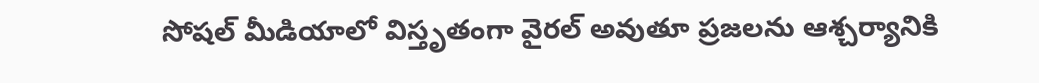సోషల్ మీడియాలో విస్తృతంగా వైరల్ అవుతూ ప్రజలను ఆశ్చర్యానికి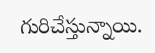గురిచేస్తున్నాయి.